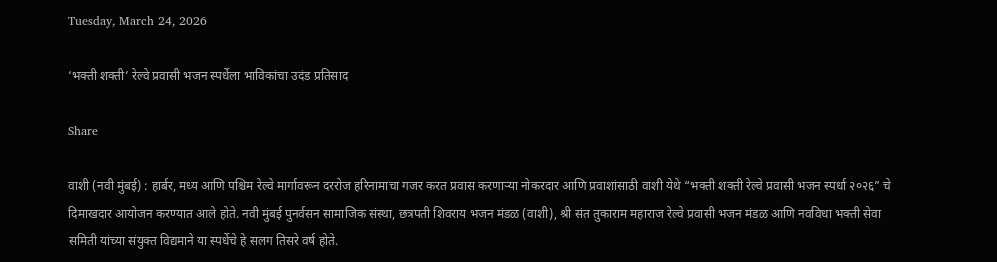Tuesday, March 24, 2026

‘भक्ती शक्ती’ रेल्वे प्रवासी भजन स्पर्धेला भाविकांचा उदंड प्रतिसाद

Share

वाशी (नवी मुंबई) : हार्बर, मध्य आणि पश्चिम रेल्वे मार्गावरून दररोज हरिनामाचा गजर करत प्रवास करणाऱ्या नोकरदार आणि प्रवाशांसाठी वाशी येथे “भक्ती शक्ती रेल्वे प्रवासी भजन स्पर्धा २०२६” चे दिमाखदार आयोजन करण्यात आले होते. नवी मुंबई पुनर्वसन सामाजिक संस्था, छत्रपती शिवराय भजन मंडळ (वाशी), श्री संत तुकाराम महाराज रेल्वे प्रवासी भजन मंडळ आणि नवविधा भक्ती सेवा समिती यांच्या संयुक्त विद्यमाने या स्पर्धेचे हे सलग तिसरे वर्ष होते.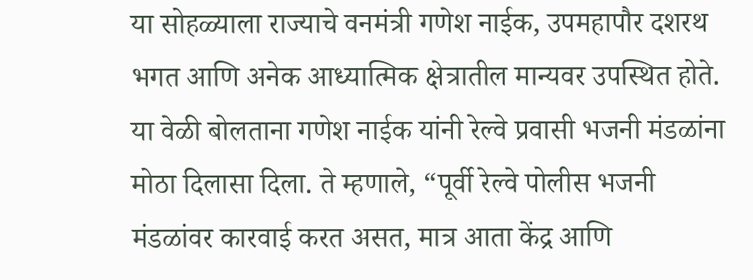या सोहळ्याला राज्याचे वनमंत्री गणेश नाईक, उपमहापौर दशरथ भगत आणि अनेक आध्यात्मिक क्षेत्रातील मान्यवर उपस्थित होते. या वेळी बोलताना गणेश नाईक यांनी रेल्वे प्रवासी भजनी मंडळांना मोठा दिलासा दिला. ते म्हणाले, “पूर्वी रेल्वे पोलीस भजनी मंडळांवर कारवाई करत असत, मात्र आता केंद्र आणि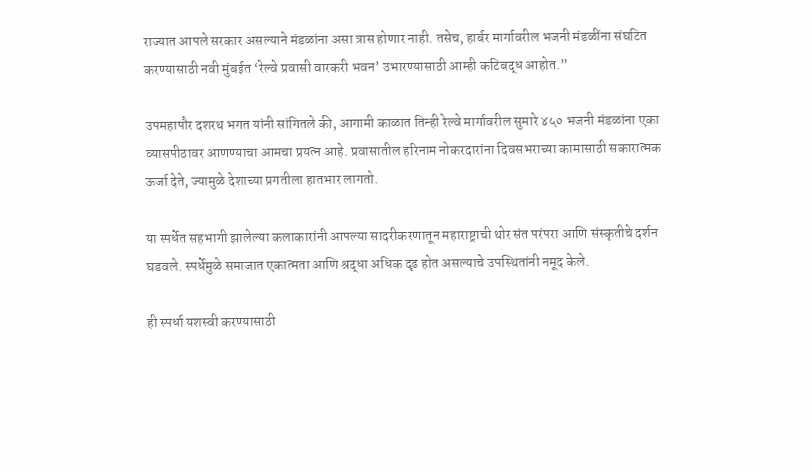राज्यात आपले सरकार असल्याने मंडळांना असा त्रास होणार नाही. तसेच, हार्बर मार्गावरील भजनी मंडळींना संघटित करण्यासाठी नवी मुंबईत ‘रेल्वे प्रवासी वारकरी भवन’ उभारण्यासाठी आम्ही कटिबद्ध आहोत.”

उपमहापौर दशरथ भगत यांनी सांगितले की, आगामी काळात तिन्ही रेल्वे मार्गावरील सुमारे ४५० भजनी मंडळांना एका व्यासपीठावर आणण्याचा आमचा प्रयत्न आहे. प्रवासातील हरिनाम नोकरदारांना दिवसभराच्या कामासाठी सकारात्मक ऊर्जा देते, ज्यामुळे देशाच्या प्रगतीला हातभार लागतो.

या स्पर्धेत सहभागी झालेल्या कलाकारांनी आपल्या सादरीकरणातून महाराष्ट्राची थोर संत परंपरा आणि संस्कृतीचे दर्शन घडवले. स्पर्धेमुळे समाजात एकात्मता आणि श्रद्धा अधिक दृढ होत असल्याचे उपस्थितांनी नमूद केले.

ही स्पर्धा यशस्वी करण्यासाठी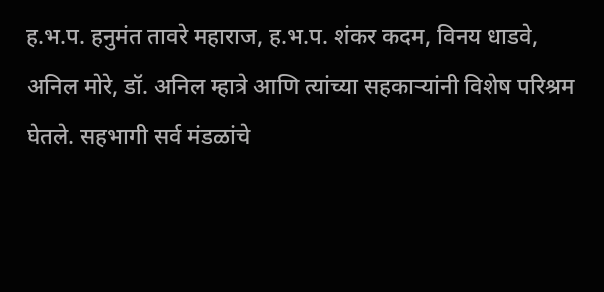ह.भ.प. हनुमंत तावरे महाराज, ह.भ.प. शंकर कदम, विनय धाडवे, अनिल मोरे, डॉ. अनिल म्हात्रे आणि त्यांच्या सहकाऱ्यांनी विशेष परिश्रम घेतले. सहभागी सर्व मंडळांचे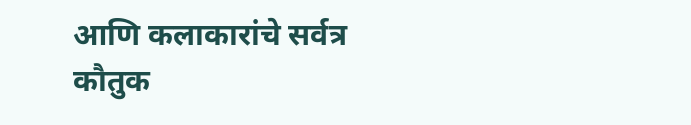आणि कलाकारांचे सर्वत्र कौतुक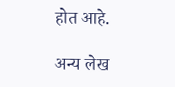होत आहे.

अन्य लेख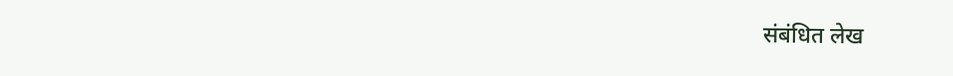संबंधित लेख